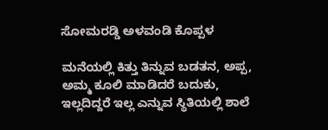ಸೋಮರಡ್ಡಿ ಅಳವಂಡಿ ಕೊಪ್ಪಳ

ಮನೆಯಲ್ಲಿ ಕಿತ್ತು ತಿನ್ನುವ ಬಡತನ, ಅಪ್ಪ, ಅಮ್ಮ ಕೂಲಿ ಮಾಡಿದರೆ ಬದುಕು, ಇಲ್ಲದಿದ್ದರೆ ಇಲ್ಲ ಎನ್ನುವ ಸ್ಥಿತಿಯಲ್ಲಿ ಶಾಲೆ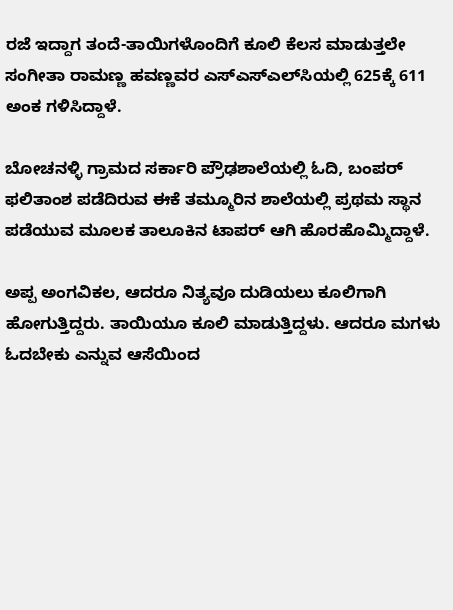ರಜೆ ಇದ್ದಾಗ ತಂದೆ-ತಾಯಿಗಳೊಂದಿಗೆ ಕೂಲಿ ಕೆಲಸ ಮಾಡುತ್ತಲೇ ಸಂಗೀತಾ ರಾಮಣ್ಣ ಹವಣ್ಣವರ ಎಸ್‌ಎಸ್‌ಎಲ್‌ಸಿಯಲ್ಲಿ 625ಕ್ಕೆ 611 ಅಂಕ ಗಳಿಸಿದ್ದಾಳೆ.

ಬೋಚನಳ್ಳಿ ಗ್ರಾಮದ ಸರ್ಕಾರಿ ಪ್ರೌಢಶಾಲೆಯಲ್ಲಿ ಓದಿ, ಬಂಪರ್ ಫಲಿತಾಂಶ ಪಡೆದಿರುವ ಈಕೆ ತಮ್ಮೂರಿನ ಶಾಲೆಯಲ್ಲಿ ಪ್ರಥಮ ಸ್ಥಾನ ಪಡೆಯುವ ಮೂಲಕ ತಾಲೂಕಿನ ಟಾಪರ್ ಆಗಿ ಹೊರಹೊಮ್ಮಿದ್ದಾಳೆ.

ಅಪ್ಪ ಅಂಗವಿಕಲ, ಆದರೂ ನಿತ್ಯವೂ ದುಡಿಯಲು ಕೂಲಿಗಾಗಿ ಹೋಗುತ್ತಿದ್ದರು. ತಾಯಿಯೂ ಕೂಲಿ ಮಾಡುತ್ತಿದ್ದಳು. ಆದರೂ ಮಗಳು ಓದಬೇಕು ಎನ್ನುವ ಆಸೆಯಿಂದ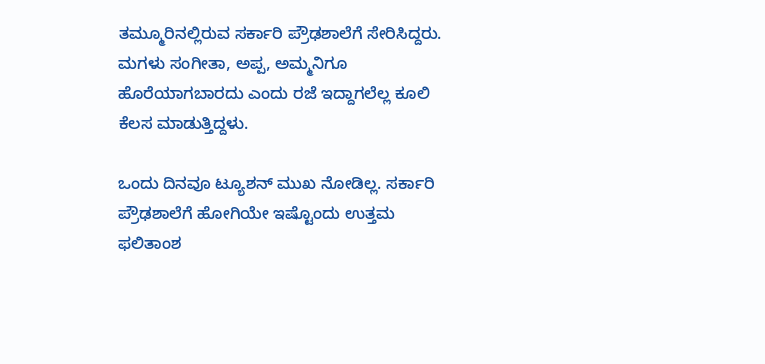ತಮ್ಮೂರಿನಲ್ಲಿರುವ ಸರ್ಕಾರಿ ಪ್ರೌಢಶಾಲೆಗೆ ಸೇರಿಸಿದ್ದರು. ಮಗಳು ಸಂಗೀತಾ, ಅಪ್ಪ, ಅಮ್ಮನಿಗೂ ಹೊರೆಯಾಗಬಾರದು ಎಂದು ರಜೆ ಇದ್ದಾಗಲೆಲ್ಲ ಕೂಲಿ ಕೆಲಸ ಮಾಡುತ್ತಿದ್ದಳು.

ಒಂದು ದಿನವೂ ಟ್ಯೂಶನ್ ಮುಖ ನೋಡಿಲ್ಲ. ಸರ್ಕಾರಿ ಪ್ರೌಢಶಾಲೆಗೆ ಹೋಗಿಯೇ ಇಷ್ಟೊಂದು ಉತ್ತಮ ಫಲಿತಾಂಶ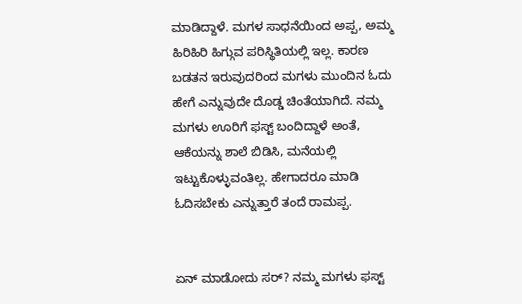ಮಾಡಿದ್ದಾಳೆ. ಮಗಳ ಸಾಧನೆಯಿಂದ ಅಪ್ಪ, ಅಮ್ಮ ಹಿರಿಹಿರಿ ಹಿಗ್ಗುವ ಪರಿಸ್ಥಿತಿಯಲ್ಲಿ ಇಲ್ಲ. ಕಾರಣ ಬಡತನ ಇರುವುದರಿಂದ ಮಗಳು ಮುಂದಿನ ಓದು ಹೇಗೆ ಎನ್ನುವುದೇ ದೊಡ್ಡ ಚಿಂತೆಯಾಗಿದೆ. ನಮ್ಮ ಮಗಳು ಊರಿಗೆ ಫಸ್ಟ್ ಬಂದಿದ್ದಾಳೆ ಅಂತೆ, ಆಕೆಯನ್ನು ಶಾಲೆ ಬಿಡಿಸಿ, ಮನೆಯಲ್ಲಿ ಇಟ್ಟುಕೊಳ್ಳುವಂತಿಲ್ಲ. ಹೇಗಾದರೂ ಮಾಡಿ ಓದಿಸಬೇಕು ಎನ್ನುತ್ತಾರೆ ತಂದೆ ರಾಮಪ್ಪ.


ಏನ್ ಮಾಡೋದು ಸರ್? ನಮ್ಮ ಮಗಳು ಫಸ್ಟ್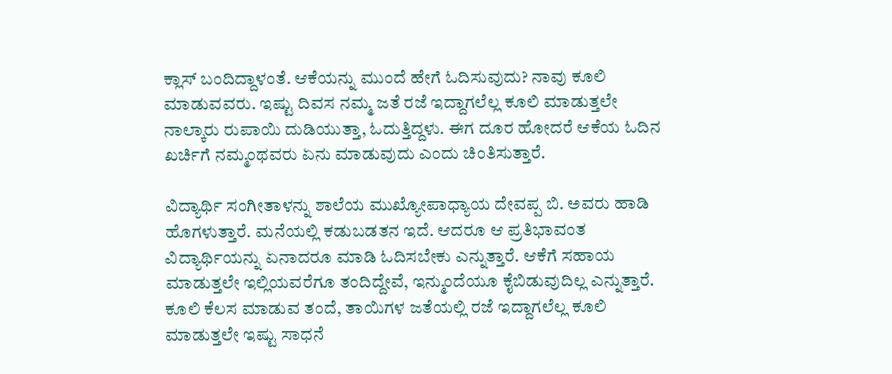ಕ್ಲಾಸ್ ಬಂದಿದ್ದಾಳಂತೆ. ಆಕೆಯನ್ನು ಮುಂದೆ ಹೇಗೆ ಓದಿಸುವುದು? ನಾವು ಕೂಲಿ ಮಾಡುವವರು. ಇಷ್ಟು ದಿವಸ ನಮ್ಮ ಜತೆ ರಜೆ ಇದ್ದಾಗಲೆಲ್ಲ ಕೂಲಿ ಮಾಡುತ್ತಲೇ ನಾಲ್ಕಾರು ರುಪಾಯಿ ದುಡಿಯುತ್ತಾ, ಓದುತ್ತಿದ್ದಳು. ಈಗ ದೂರ ಹೋದರೆ ಆಕೆಯ ಓದಿನ ಖರ್ಚಿಗೆ ನಮ್ಮಂಥವರು ಏನು ಮಾಡುವುದು ಎಂದು ಚಿಂತಿಸುತ್ತಾರೆ.

ವಿದ್ಯಾರ್ಥಿ ಸಂಗೀತಾಳನ್ನು ಶಾಲೆಯ ಮುಖ್ಯೋಪಾಧ್ಯಾಯ ದೇವಪ್ಪ ಬಿ. ಅವರು ಹಾಡಿ ಹೊಗಳುತ್ತಾರೆ. ಮನೆಯಲ್ಲಿ ಕಡುಬಡತನ ಇದೆ. ಆದರೂ ಆ ಪ್ರತಿಭಾವಂತ ವಿದ್ಯಾರ್ಥಿಯನ್ನು ಏನಾದರೂ ಮಾಡಿ ಓದಿಸಬೇಕು ಎನ್ನುತ್ತಾರೆ. ಆಕೆಗೆ ಸಹಾಯ ಮಾಡುತ್ತಲೇ ಇಲ್ಲಿಯವರೆಗೂ ತಂದಿದ್ದೇವೆ, ಇನ್ಮುಂದೆಯೂ ಕೈಬಿಡುವುದಿಲ್ಲ ಎನ್ನುತ್ತಾರೆ. ಕೂಲಿ ಕೆಲಸ ಮಾಡುವ ತಂದೆ, ತಾಯಿಗಳ ಜತೆಯಲ್ಲಿ ರಜೆ ಇದ್ದಾಗಲೆಲ್ಲ ಕೂಲಿ ಮಾಡುತ್ತಲೇ ಇಷ್ಟು ಸಾಧನೆ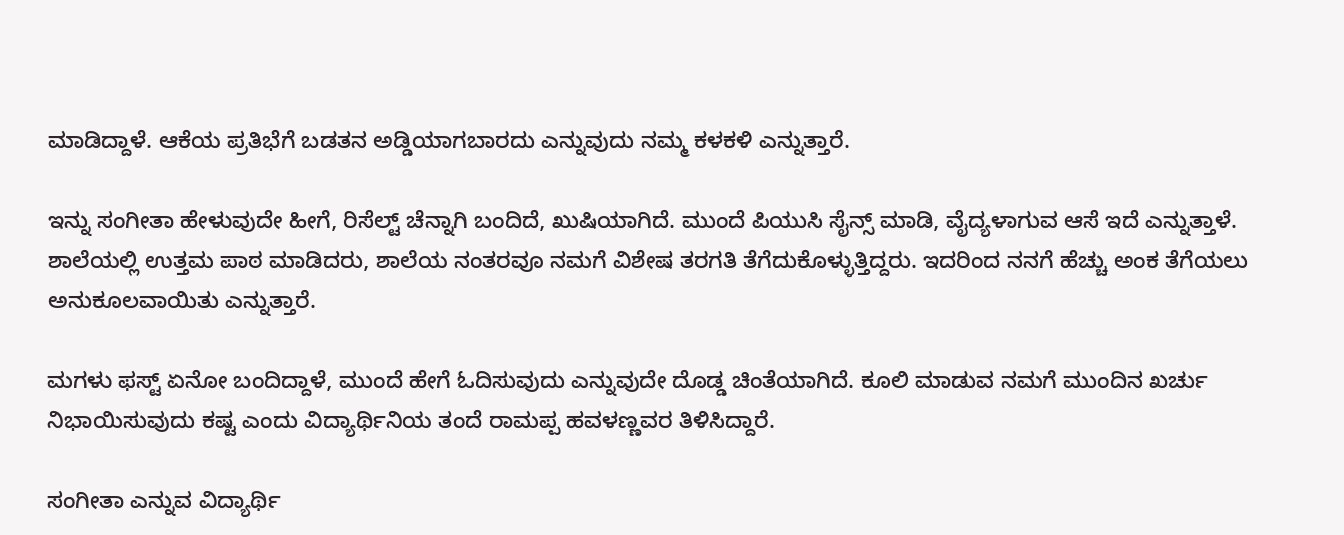ಮಾಡಿದ್ದಾಳೆ. ಆಕೆಯ ಪ್ರತಿಭೆಗೆ ಬಡತನ ಅಡ್ಡಿಯಾಗಬಾರದು ಎನ್ನುವುದು ನಮ್ಮ ಕಳಕಳಿ ಎನ್ನುತ್ತಾರೆ.

ಇನ್ನು ಸಂಗೀತಾ ಹೇಳುವುದೇ ಹೀಗೆ, ರಿಸೆಲ್ಟ್ ಚೆನ್ನಾಗಿ ಬಂದಿದೆ, ಖುಷಿಯಾಗಿದೆ. ಮುಂದೆ ಪಿಯುಸಿ ಸೈನ್ಸ್ ಮಾಡಿ, ವೈದ್ಯಳಾಗುವ ಆಸೆ ಇದೆ ಎನ್ನುತ್ತಾಳೆ. ಶಾಲೆಯಲ್ಲಿ ಉತ್ತಮ ಪಾಠ ಮಾಡಿದರು, ಶಾಲೆಯ ನಂತರವೂ ನಮಗೆ ವಿಶೇಷ ತರಗತಿ ತೆಗೆದುಕೊಳ್ಳುತ್ತಿದ್ದರು. ಇದರಿಂದ ನನಗೆ ಹೆಚ್ಚು ಅಂಕ ತೆಗೆಯಲು ಅನುಕೂಲವಾಯಿತು ಎನ್ನುತ್ತಾರೆ.

ಮಗಳು ಫಸ್ಟ್ ಏನೋ ಬಂದಿದ್ದಾಳೆ, ಮುಂದೆ ಹೇಗೆ ಓದಿಸುವುದು ಎನ್ನುವುದೇ ದೊಡ್ಡ ಚಿಂತೆಯಾಗಿದೆ. ಕೂಲಿ ಮಾಡುವ ನಮಗೆ ಮುಂದಿನ ಖರ್ಚು ನಿಭಾಯಿಸುವುದು ಕಷ್ಟ ಎಂದು ವಿದ್ಯಾರ್ಥಿನಿಯ ತಂದೆ ರಾಮಪ್ಪ ಹವಳಣ್ಣವರ ತಿಳಿಸಿದ್ದಾರೆ.

ಸಂಗೀತಾ ಎನ್ನುವ ವಿದ್ಯಾರ್ಥಿ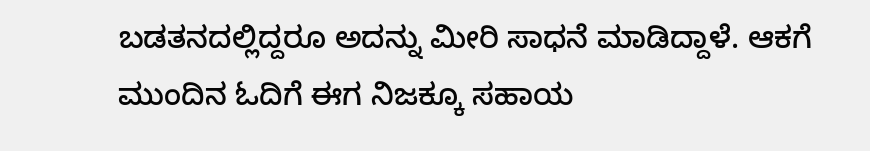ಬಡತನದಲ್ಲಿದ್ದರೂ ಅದನ್ನು ಮೀರಿ ಸಾಧನೆ ಮಾಡಿದ್ದಾಳೆ. ಆಕಗೆ ಮುಂದಿನ ಓದಿಗೆ ಈಗ ನಿಜಕ್ಕೂ ಸಹಾಯ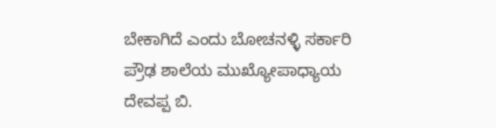ಬೇಕಾಗಿದೆ ಎಂದು ಬೋಚನಳ್ಳಿ ಸರ್ಕಾರಿ ಪ್ರೌಢ ಶಾಲೆಯ ಮುಖ್ಯೋಪಾಧ್ಯಾಯ ದೇವಪ್ಪ ಬಿ.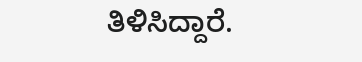ತಿಳಿಸಿದ್ದಾರೆ.